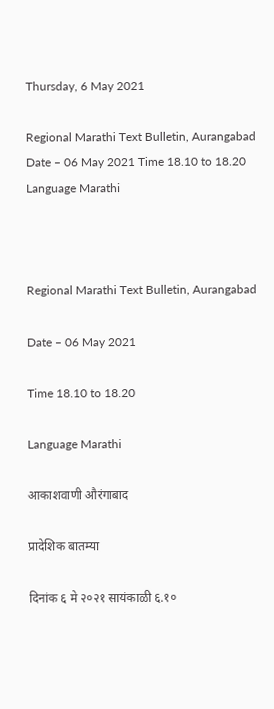Thursday, 6 May 2021

Regional Marathi Text Bulletin, Aurangabad Date – 06 May 2021 Time 18.10 to 18.20 Language Marathi



Regional Marathi Text Bulletin, Aurangabad

Date – 06 May 2021

Time 18.10 to 18.20

Language Marathi

आकाशवाणी औरंगाबाद

प्रादेशिक बातम्या

दिनांक ६ मे २०२१ सायंकाळी ६.१०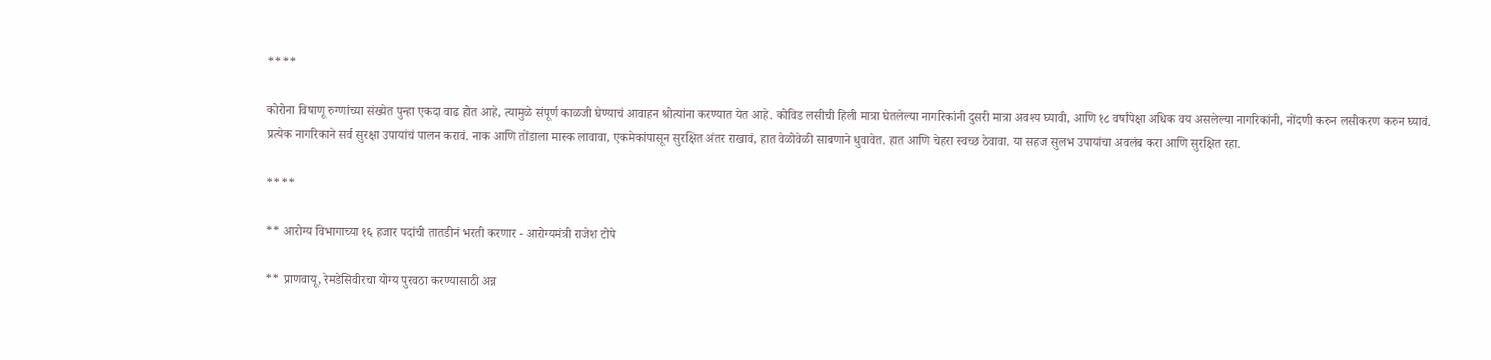****

कोरोना विषाणू रुग्णांच्या संख्येत पुन्हा एकदा वाढ होत आहे, त्यामुळे संपूर्ण काळजी घेण्याचं आवाहन श्रोत्यांना करण्यात येत आहे. कोविड लसीची हिली मात्रा घेतलेल्या नागरिकांनी दुसरी मात्रा अवश्य घ्यावी, आणि १८ वर्षांपेक्षा अधिक वय असलेल्या नागरिकांनी, नोंदणी करुन लसीकरण करुन घ्यावं. प्रत्येक नागरिकाने सर्व सुरक्षा उपायांचं पालन करावं. नाक आणि तोंडाला मास्क लावावा, एकमेकांपासून सुरक्षित अंतर राखावं, हात वेळोवेळी साबणाने धुवावेत. हात आणि चेहरा स्वच्छ ठेवावा. या सहज सुलभ उपायांचा अवलंब करा आणि सुरक्षित रहा.

****

** आरोग्य विभागाच्या १६ हजार पदांची तातडीनं भरती करणार - आरोग्यमंत्री राजेश टोपे

** प्राणवायू, रेमडेसिवीरचा योग्य पुरवठा करण्यासाठी अन्न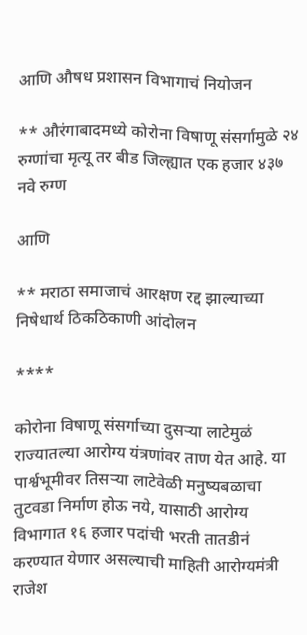आणि औषध प्रशासन विभागाचं नियोजन

** औरंगाबादमध्ये कोरोना विषाणू संसर्गामुळे २४ रुग्णांचा मृत्यू तर बीड जिल्ह्यात एक हजार ४३७ नवे रुग्ण

आणि

** मराठा समाजाचं आरक्षण रद्द झाल्याच्या निषेधार्थ ठिकठिकाणी आंदोलन

****

कोरोना विषाणू संसर्गाच्या दुसऱ्या लाटेमुळं राज्यातल्या आरोग्य यंत्रणांवर ताण येत आहे. या पार्श्वभूमीवर तिसऱ्या लाटेवेळी मनुष्यबळाचा तुटवडा निर्माण होऊ नये, यासाठी आरोग्य विभागात १६ हजार पदांची भरती तातडीनं करण्यात येणार असल्याची माहिती आरोग्यमंत्री राजेश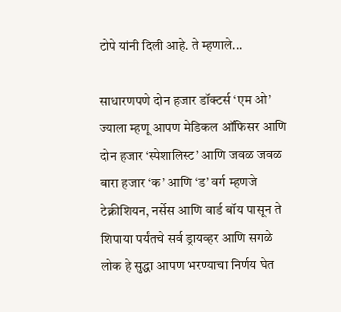टोपे यांनी दिली आहे. ते म्हणाले...

साधारणपणे दोन हजार डॉक्टर्स ‘एम ओ’ ज्याला म्हणू आपण मेडिकल ऑफिसर आणि दोन हजार ‘स्पेशालिस्ट’ आणि जवळ जवळ बारा हजार ‘क’ आणि ‘ड’ वर्ग म्हणजे टेक्नीशियन, नर्सेस आणि वार्ड बॉय पासून ते शिपाया पर्यंतचे सर्व ड्रायव्हर आणि सगळे लोक हे सुद्धा आपण भरण्याचा निर्णय घेत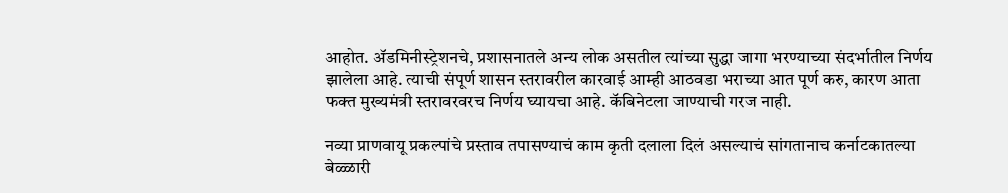आहोत. ॲडमिनीस्ट्रेशनचे, प्रशासनातले अन्य लोक असतील त्यांच्या सुद्धा जागा भरण्याच्या संदर्भातील निर्णय झालेला आहे. त्याची संपूर्ण शासन स्तरावरील कारवाई आम्ही आठवडा भराच्या आत पूर्ण करु, कारण आता फक्त मुख्यमंत्री स्तरावरवरच निर्णय घ्यायचा आहे. कॅबिनेटला जाण्याची गरज नाही.

नव्या प्राणवायू प्रकल्पांचे प्रस्ताव तपासण्याचं काम कृती दलाला दिलं असल्याचं सांगतानाच कर्नाटकातल्या बेळ्ळारी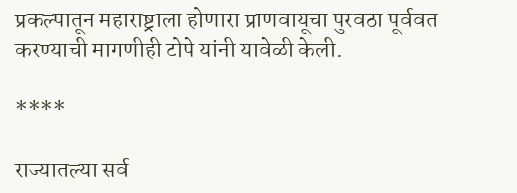प्रकल्पातून महाराष्ट्राला होणारा प्राणवायूचा पुरवठा पूर्ववत करण्याची मागणीही टोपे यांनी यावेळी केली.

****

राज्यातल्या सर्व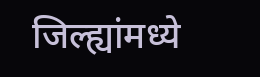जिल्ह्यांमध्ये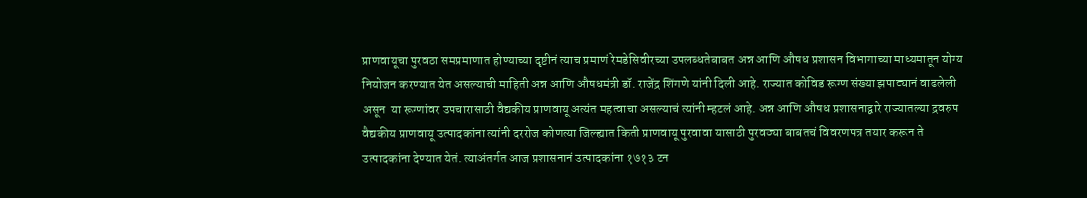प्राणवायूचा पुरवठा समप्रमाणात होण्याच्या दृष्टीनं त्याच प्रमाणं रेमडेसिवीरच्या उपलब्धतेबाबत अन्न आणि औषध प्रशासन विभागाच्या माध्यमातून योग्य नियोजन करण्यात येत असल्याची माहिती अन्न आणि औषधमंत्री डॉ. राजेंद्र शिंगणे यांनी दिली आहे. राज्यात कोविड रूग्ण संख्या झपाट्यानं वाढलेली असून  या रूग्णांवर उपचारासाठी वैद्यकीय प्राणवायू अत्यंत महत्वाचा असल्याचं त्यांनी म्हटलं आहे. अन्न आणि औषध प्रशासनाद्वारे राज्यातल्या द्रवरुप वैद्यकीय प्राणवायू उत्पादकांना त्यांनी दररोज कोणत्या जिल्ह्यात किती प्राणवायू पुरवावा यासाठी पुरवठ्या बाबतचं विवरणपत्र तयार करून ते उत्पादकांना देण्यात येतं. त्याअंतर्गत आज प्रशासनानं उत्पादकांना १७१३ टन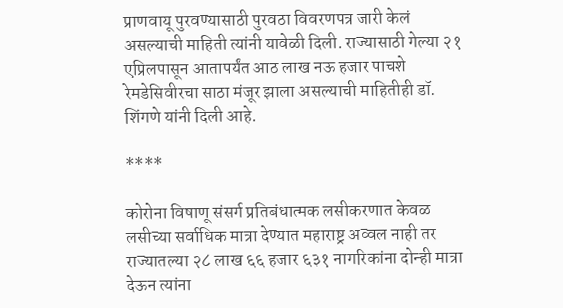प्राणवायू पुरवण्यासाठी पुरवठा विवरणपत्र जारी केलं असल्याची माहिती त्यांनी यावेळी दिली. राज्यासाठी गेल्या २१ एप्रिलपासून आतापर्यंत आठ लाख नऊ हजार पाचशे रेमडेसिवीरचा साठा मंजूर झाला असल्याची माहितीही डॉ. शिंगणे यांनी दिली आहे.

****

कोरोना विषाणू संसर्ग प्रतिबंधात्मक लसीकरणात केवळ लसीच्या सर्वाधिक मात्रा देण्यात महाराष्ट्र अव्वल नाही तर राज्यातल्या २८ लाख ६६ हजार ६३१ नागरिकांना दोन्ही मात्रा देऊन त्यांना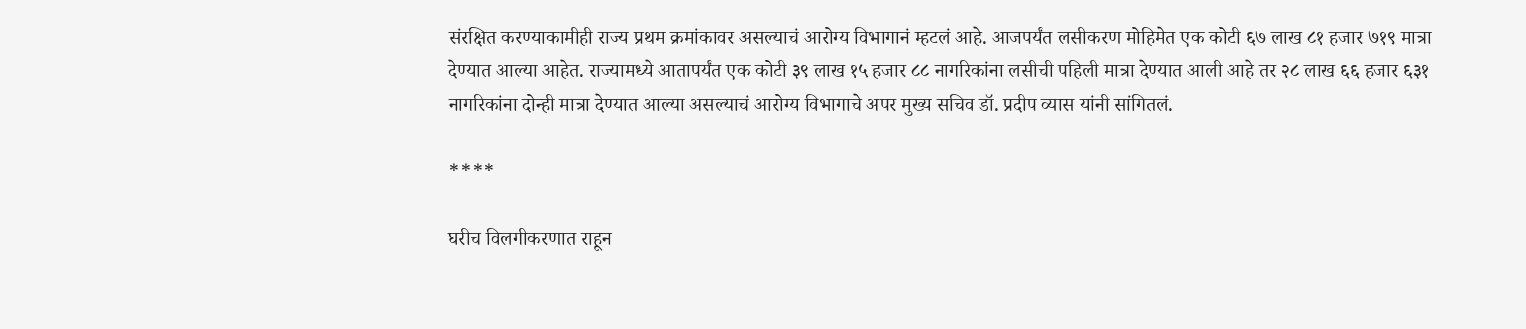संरक्षित करण्याकामीही राज्य प्रथम क्रमांकावर असल्याचं आरोग्य विभागानं म्हटलं आहे. आजपर्यंत लसीकरण मोहिमेत एक कोटी ६७ लाख ८१ हजार ७१९ मात्रा देण्यात आल्या आहेत. राज्यामध्ये आतापर्यंत एक कोटी ३९ लाख १५ हजार ८८ नागरिकांना लसीची पहिली मात्रा देण्यात आली आहे तर २८ लाख ६६ हजार ६३१ नागरिकांना दोन्ही मात्रा देण्यात आल्या असल्याचं आरोग्य विभागाचे अपर मुख्य सचिव डॉ. प्रदीप व्यास यांनी सांगितलं.

****

घरीच विलगीकरणात राहून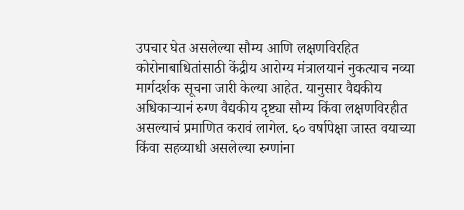उपचार घेत असलेल्या सौम्य आणि लक्षणविरहित कोरोनाबाधितांसाठी केंद्रीय आरोग्य मंत्रालयानं नुकत्याच नव्या मार्गदर्शक सूचना जारी केल्या आहेत. यानुसार वैद्यकीय अधिकाऱ्यानं रुग्ण वैद्यकीय दृष्ट्या सौम्य किंवा लक्षणविरहीत असल्याचं प्रमाणित करावं लागेल. ६० वर्षापेक्षा जास्त वयाच्या किंवा सहव्याधी असलेल्या रुग्णांना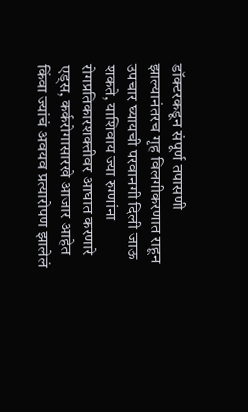डॉक्टरकडून संपूर्ण तपासणी झाल्यानंतरच गृह विलगीकरणात राहून उपचार घ्यायची परवानगी दिली जाऊ शकते, याशिवाय ज्या रुग्णांना रोगप्रतिकारशक्तीवर आघात करणारे एड्स, कर्करोगासारखे आजार आहेत किंवा ज्यांचं अवयव प्रत्यारोपण झालेलं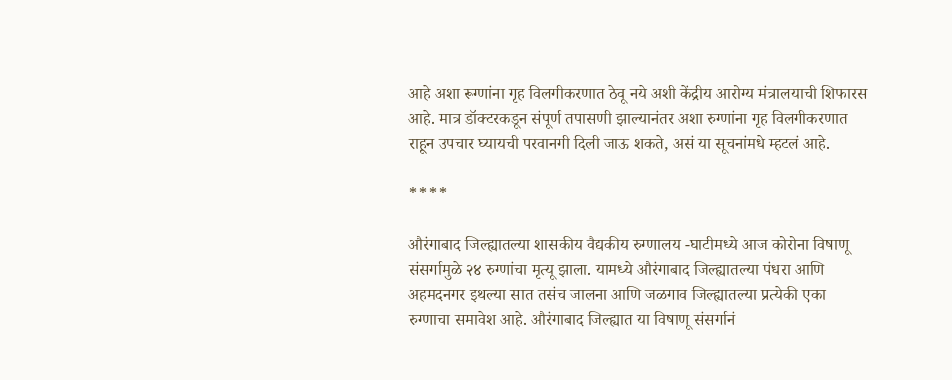आहे अशा रूग्णांना गृह विलगीकरणात ठेवू नये अशी केंद्रीय आरोग्य मंत्रालयाची शिफारस आहे. मात्र डॉक्टरकडून संपूर्ण तपासणी झाल्यानंतर अशा रुग्णांना गृह विलगीकरणात राहून उपचार घ्यायची परवानगी दिली जाऊ शकते, असं या सूचनांमधे म्हटलं आहे.

****

औरंगाबाद जिल्ह्यातल्या शासकीय वैद्यकीय रुग्णालय -घाटीमध्ये आज कोरोना विषाणू संसर्गामुळे २४ रुग्णांचा मृत्यू झाला. यामध्ये औरंगाबाद जिल्ह्यातल्या पंधरा आणि अहमदनगर इथल्या सात तसंच जालना आणि जळगाव जिल्ह्यातल्या प्रत्येकी एका रुग्णाचा समावेश आहे. औरंगाबाद जिल्ह्यात या विषाणू संसर्गानं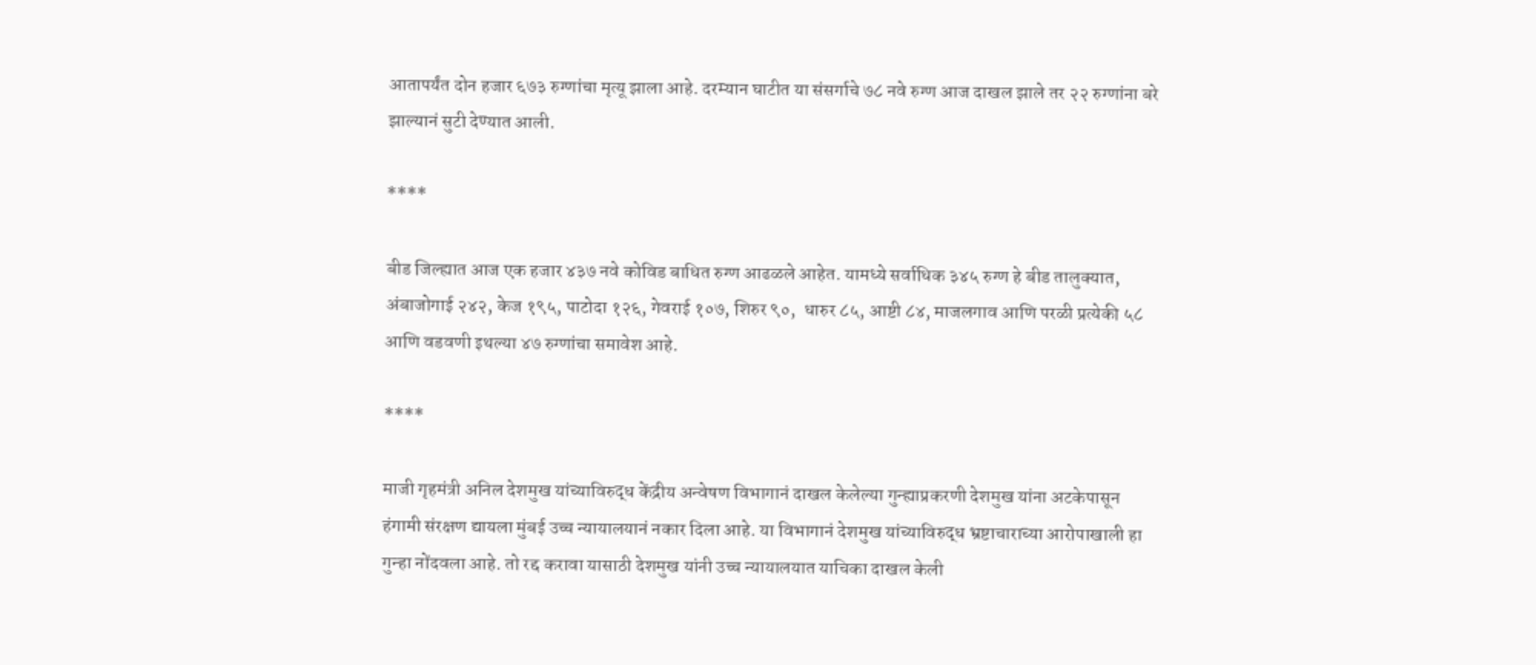आतापर्यंत दोन हजार ६७३ रुग्णांचा मृत्यू झाला आहे. दरम्यान घाटीत या संसर्गाचे ७८ नवे रुग्ण आज दाखल झाले तर २२ रुग्णांना बरे झाल्यानं सुटी देण्यात आली.

****

बीड जिल्ह्यात आज एक हजार ४३७ नवे कोविड बाधित रुग्ण आढळले आहेत. यामध्ये सर्वाधिक ३४५ रुग्ण हे बीड तालुक्यात, अंबाजोगाई २४२, केज १९५, पाटोदा १२६, गेवराई १०७, शिरुर ९०,  धारुर ८५, आष्टी ८४, माजलगाव आणि परळी प्रत्येकी ५८ आणि वडवणी इथल्या ४७ रुग्णांचा समावेश आहे.

****

माजी गृहमंत्री अनिल देशमुख यांच्याविरुद्ध केंद्रीय अन्वेषण विभागानं दाखल केलेल्या गुन्ह्याप्रकरणी देशमुख यांना अटकेपासून हंगामी संरक्षण द्यायला मुंबई उच्च न्यायालयानं नकार दिला आहे. या विभागानं देशमुख यांच्याविरुद्ध भ्रष्टाचाराच्या आरोपाखाली हा गुन्हा नोंदवला आहे. तो रद्द करावा यासाठी देशमुख यांनी उच्च न्यायालयात याचिका दाखल केली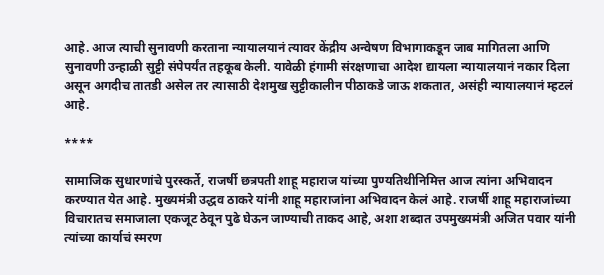आहे. आज त्याची सुनावणी करताना न्यायालयानं त्यावर केंद्रीय अन्वेषण विभागाकडून जाब मागितला आणि सुनावणी उन्हाळी सुट्टी संपेपर्यंत तहकूब केली. यावेळी हंगामी संरक्षणाचा आदेश द्यायला न्यायालयानं नकार दिला असून अगदीच तातडी असेल तर त्यासाठी देशमुख सुट्टीकालीन पीठाकडे जाऊ शकतात, असंही न्यायालयानं म्हटलं आहे.

****

सामाजिक सुधारणांचे पुरस्कर्ते, राजर्षी छत्रपती शाहू महाराज यांच्या पुण्यतिथीनिमित्त आज त्यांना अभिवादन करण्यात येत आहे. मुख्यमंत्री उद्धव ठाकरे यांनी शाहू महाराजांना अभिवादन केलं आहे. राजर्षी शाहू महाराजांच्या विचारातच समाजाला एकजूट ठेवून पुढे घेऊन जाण्याची ताकद आहे, अशा शब्दात उपमुख्यमंत्री अजित पवार यांनी त्यांच्या कार्याचं स्मरण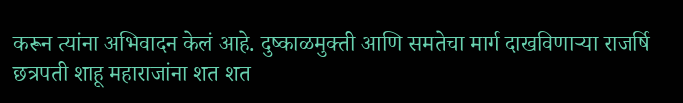करून त्यांना अभिवादन केलं आहे. दुष्काळमुक्ती आणि समतेचा मार्ग दाखविणाऱ्या राजर्षि छत्रपती शाहू महाराजांना शत शत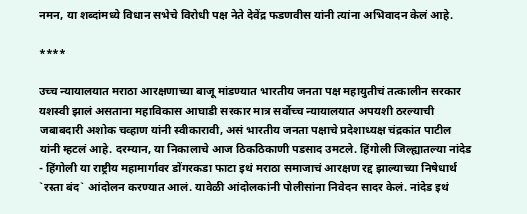नमन, या शब्दांमध्ये विधान सभेचे विरोधी पक्ष नेते देवेंद्र फडणवीस यांनी त्यांना अभिवादन केलं आहे.

****

उच्च न्यायालयात मराठा आरक्षणाच्या बाजू मांडण्यात भारतीय जनता पक्ष महायुतीचं तत्कालीन सरकार यशस्वी झालं असताना महाविकास आघाडी सरकार मात्र सर्वोच्च न्यायालयात अपयशी ठरल्याची जबाबदारी अशोक चव्हाण यांनी स्वीकारावी, असं भारतीय जनता पक्षाचे प्रदेशाध्यक्ष चंद्रकांत पाटील यांनी म्हटलं आहे. दरम्यान, या निकालाचे आज ठिकठिकाणी पडसाद उमटले. हिंगोली जिल्ह्यातल्या नांदेड - हिंगोली या राष्ट्रीय महामार्गावर डोंगरकडा फाटा इथं मराठा समाजाचं आरक्षण रद्द झाल्याच्या निषेधार्थ `रस्ता बंद` आंदोलन करण्यात आलं. यावेळी आंदोलकांनी पोलीसांना निवेदन सादर केलं. नांदेड इथं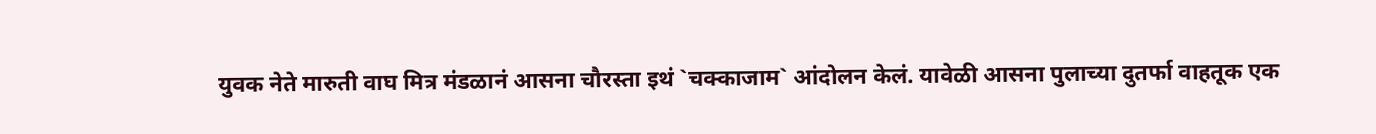युवक नेते मारुती वाघ मित्र मंडळानं आसना चौरस्ता इथं `चक्काजाम` आंदोलन केलं. यावेळी आसना पुलाच्या दुतर्फा वाहतूक एक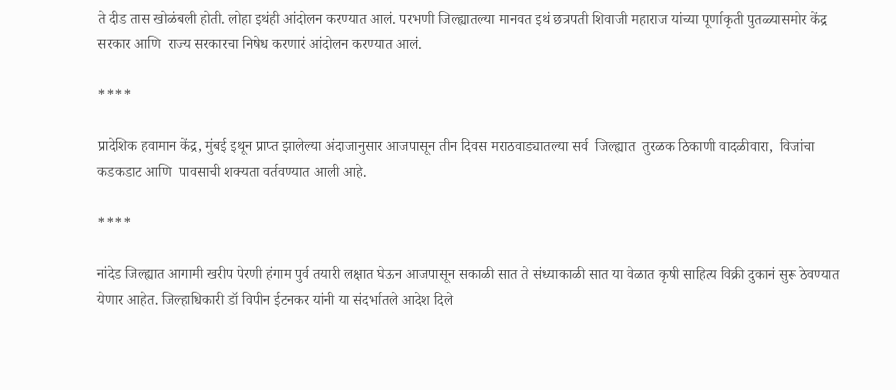ते दीड तास खोळंबली होती. लोहा इथंही आंदोलन करण्यात आलं. परभणी जिल्ह्यातल्या मानवत इथं छत्रपती शिवाजी महाराज यांच्या पूर्णाकृती पुतळ्यासमोर केंद्र सरकार आणि  राज्य सरकारचा निषेध करणारं आंदोलन करण्यात आलं.

****

प्रादेशिक हवामान केंद्र, मुंबई इथून प्राप्त झालेल्या अंदाजानुसार आजपासून तीन दिवस मराठवाड्यातल्या सर्व  जिल्ह्यात  तुरळक ठिकाणी वादळीवारा,  विजांचा कडकडाट आणि  पावसाची शक्यता वर्तवण्यात आली आहे.

****

नांदेड जिल्ह्यात आगामी खरीप पेरणी हंगाम पुर्व तयारी लक्षात घेऊन आजपासून सकाळी सात ते संध्याकाळी सात या वेळात कृषी साहित्य विक्री दुकानं सुरू ठेवण्यात येणार आहेत. जिल्हाधिकारी डॉ विपीन ईटनकर यांनी या संदर्भातले आदेश दिले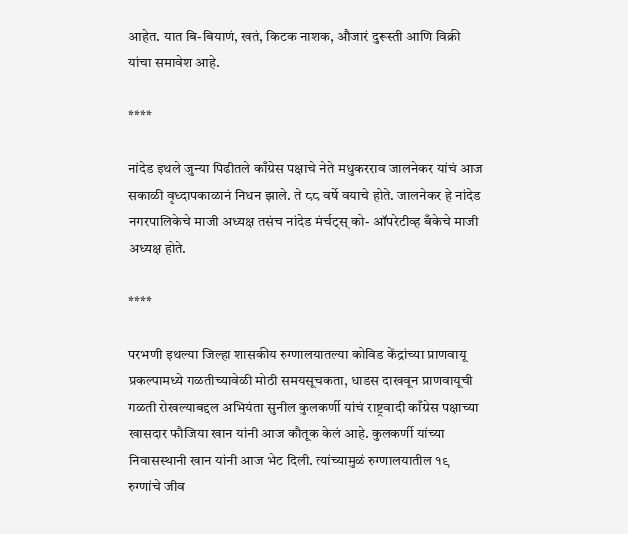आहेत. यात बि-बियाणं, खतं, किटक नाशक, औजारं दुरूस्ती आणि विक्री यांचा समावेश आहे.

****

नांदेड इथले जुन्या पिढीतले काँग्रेस पक्षाचे नेते मधुकरराव जालनेकर यांचं आज सकाळी वृध्दापकाळानं निधन झाले. ते ८८ वर्षे वयाचे होते. जालनेकर हे नांदेड नगरपालिकेचे माजी अध्यक्ष तसंच नांदेड मंर्चट्स् को- ऑपरेटीव्ह बँकेचे माजी अध्यक्ष होते.

****

परभणी इथल्या जिल्हा शासकीय रुग्णालयातल्या कोविड केंद्रांच्या प्राणवायू प्रकल्पामध्ये गळतीच्यावेळी मोठी समयसूचकता, धाडस दाखवून प्राणवायूची गळती रोखल्याबद्दल अभियंता सुनील कुलकर्णी यांचं राष्ट्रवादी काँग्रेस पक्षाच्या खासदार फौजिया खान यांनी आज कौतूक केलं आहे. कुलकर्णी यांच्या निवासस्थानी खान यांनी आज भेट दिली. त्यांच्यामुळं रुग्णालयातील १९ रुग्णांचे जीव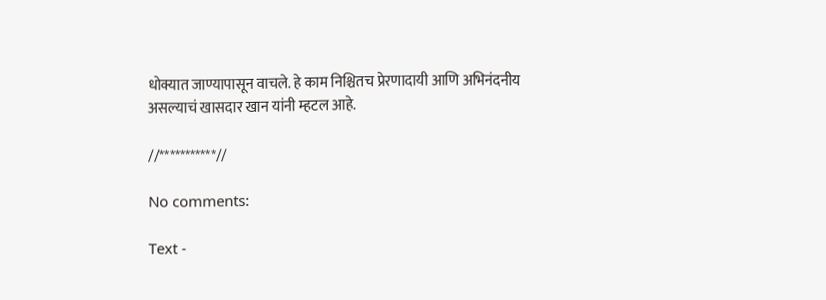धोक्यात जाण्यापासून वाचले. हे काम निश्चितच प्रेरणादायी आणि अभिनंदनीय असल्याचं खासदार खान यांनी म्हटल आहे.

//***********//

No comments:

Text -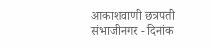आकाशवाणी छत्रपती संभाजीनगर - दिनांक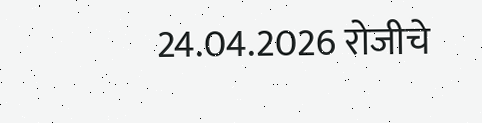24.04.2026 रोजीचे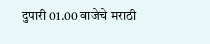दुपारी 01.00 वाजेचे मराठी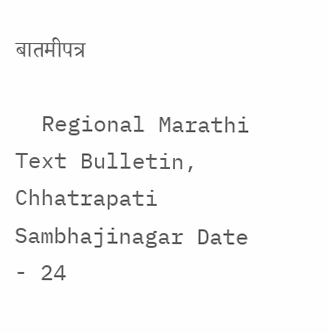बातमीपत्र

  Regional Marathi Text Bulletin, Chhatrapati Sambhajinagar Date - 24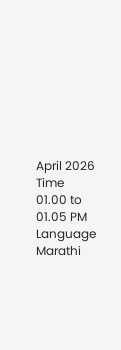April 2026 Time 01.00 to 01.05 PM Language Marathi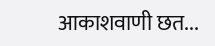आकाशवाणी छत...